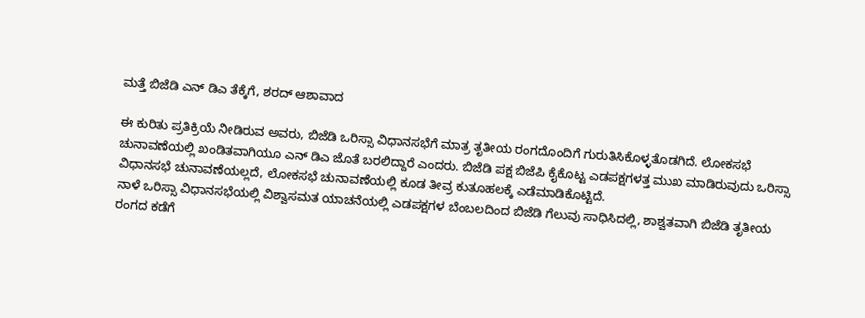ಮತ್ತೆ ಬಿಜೆಡಿ ಎನ್ ಡಿಎ ತೆಕ್ಕೆಗೆ, ಶರದ್ ಆಶಾವಾದ

ಈ ಕುರಿತು ಪ್ರತಿಕ್ರಿಯೆ ನೀಡಿರುವ ಅವರು, ಬಿಜೆಡಿ ಒರಿಸ್ಸಾ ವಿಧಾನಸಭೆಗೆ ಮಾತ್ರ ತೃತೀಯ ರಂಗದೊಂದಿಗೆ ಗುರುತಿಸಿಕೊಳ್ಳತೊಡಗಿದೆ. ಲೋಕಸಭೆ ಚುನಾವಣೆಯಲ್ಲಿ ಖಂಡಿತವಾಗಿಯೂ ಎನ್ ಡಿಎ ಜೊತೆ ಬರಲಿದ್ದಾರೆ ಎಂದರು. ಬಿಜೆಡಿ ಪಕ್ಷ ಬಿಜೆಪಿ ಕೈಕೊಟ್ಟ ಎಡಪಕ್ಷಗಳತ್ತ ಮುಖ ಮಾಡಿರುವುದು ಒರಿಸ್ಸಾ ವಿಧಾನಸಭೆ ಚುನಾವಣೆಯಲ್ಲದೆ, ಲೋಕಸಭೆ ಚುನಾವಣೆಯಲ್ಲಿ ಕೂಡ ತೀವ್ರ ಕುತೂಹಲಕ್ಕೆ ಎಡೆಮಾಡಿಕೊಟ್ಟಿದೆ.
ನಾಳೆ ಒರಿಸ್ಸಾ ವಿಧಾನಸಭೆಯಲ್ಲಿ ವಿಶ್ವಾಸಮತ ಯಾಚನೆಯಲ್ಲಿ ಎಡಪಕ್ಷಗಳ ಬೆಂಬಲದಿಂದ ಬಿಜೆಡಿ ಗೆಲುವು ಸಾಧಿಸಿದಲ್ಲಿ, ಶಾಶ್ವತವಾಗಿ ಬಿಜೆಡಿ ತೃತೀಯ ರಂಗದ ಕಡೆಗೆ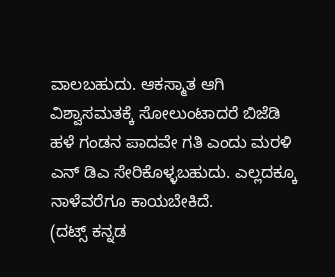ವಾಲಬಹುದು. ಆಕಸ್ಮಾತ ಆಗಿ ವಿಶ್ವಾಸಮತಕ್ಕೆ ಸೋಲುಂಟಾದರೆ ಬಿಜೆಡಿ ಹಳೆ ಗಂಡನ ಪಾದವೇ ಗತಿ ಎಂದು ಮರಳಿ ಎನ್ ಡಿಎ ಸೇರಿಕೊಳ್ಳಬಹುದು. ಎಲ್ಲದಕ್ಕೂ ನಾಳೆವರೆಗೂ ಕಾಯಬೇಕಿದೆ.
(ದಟ್ಸ್ ಕನ್ನಡ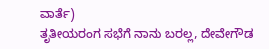ವಾರ್ತೆ)
ತೃತೀಯರಂಗ ಸಭೆಗೆ ನಾನು ಬರಲ್ಲ, ದೇವೇಗೌಡ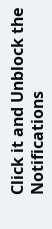Click it and Unblock the Notifications